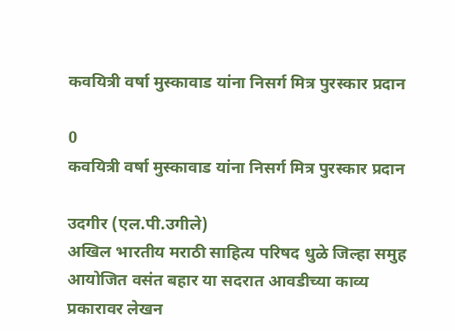कवयित्री वर्षा मुस्कावाड यांना निसर्ग मित्र पुरस्कार प्रदान

0
कवयित्री वर्षा मुस्कावाड यांना निसर्ग मित्र पुरस्कार प्रदान

उदगीर (एल.पी.उगीले)
अखिल भारतीय मराठी साहित्य परिषद धुळे जिल्हा समुह आयोजित वसंत बहार या सदरात आवडीच्या काव्य प्रकारावर लेखन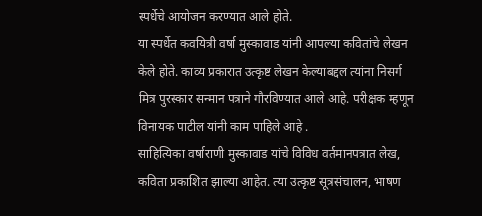स्पर्धेचे आयोजन करण्यात आले होते.
या स्पर्धेत कवयित्री वर्षा मुस्कावाड यांनी आपल्या कवितांचे लेखन केले होते. काव्य प्रकारात उत्कृष्ट लेखन केल्याबद्दल त्यांना निसर्ग मित्र पुरस्कार सन्मान पत्राने गौरविण्यात आले आहे. परीक्षक म्हणून विनायक पाटील यांनी काम पाहिले आहे ‌.
साहित्यिका वर्षाराणी मुस्कावाड यांचे विविध वर्तमानपत्रात लेख, कविता प्रकाशित झाल्या आहेत. त्या उत्कृष्ट सूत्रसंचालन, भाषण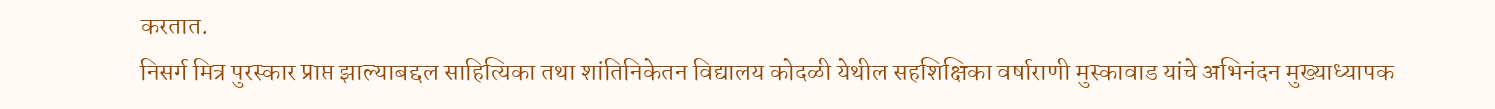करतात.
निसर्ग मित्र पुरस्कार प्राप्त झाल्याबद्दल साहित्यिका तथा शांतिनिकेतन विद्यालय कोदळी येथील सहशिक्षिका वर्षाराणी मुस्कावाड यांचे अभिनंदन मुख्याध्यापक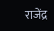राजेंद्र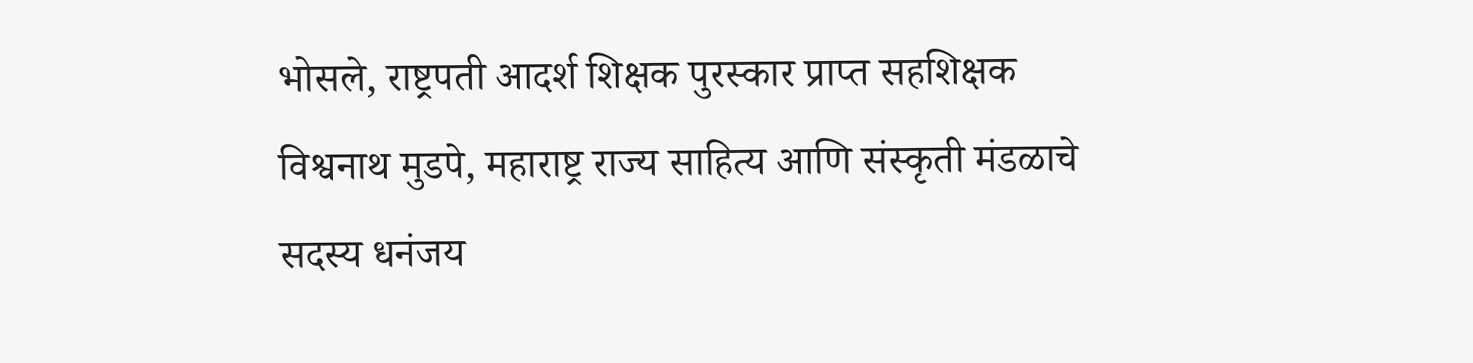भोसले, राष्ट्रपती आदर्श शिक्षक पुरस्कार प्राप्त सहशिक्षक विश्वनाथ मुडपे, महाराष्ट्र राज्य साहित्य आणि संस्कृती मंडळाचे सदस्य धनंजय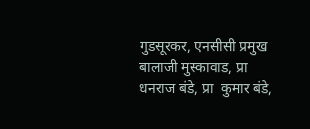गुडसूरकर, एनसीसी प्रमुख बालाजी मुस्कावाड, प्रा धनराज बंडे, प्रा ‌ कुमार बंडे,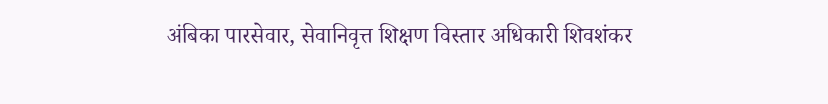अंबिका पारसेवार, सेवानिवृत्त शिक्षण विस्तार अधिकारी शिवशंकर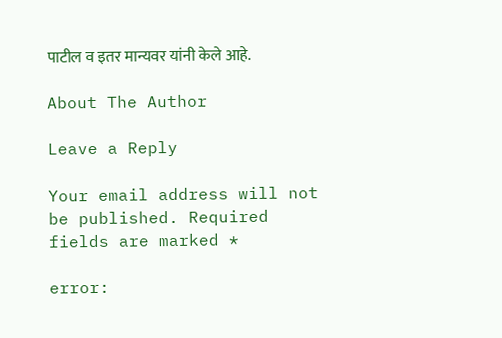पाटील व इतर मान्यवर यांनी केले आहे.

About The Author

Leave a Reply

Your email address will not be published. Required fields are marked *

error: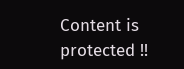Content is protected !!